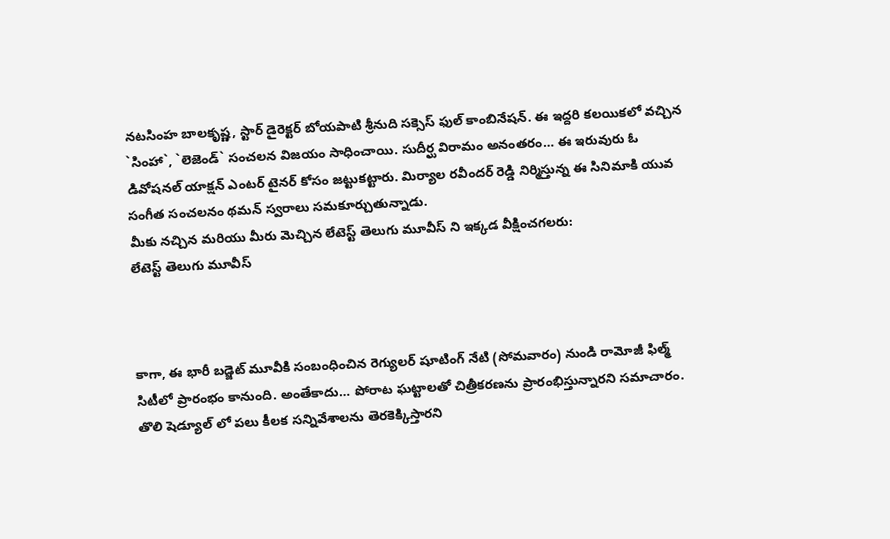నటసింహ బాలకృష్ణ, స్టార్ డైరెక్టర్ బోయపాటి శ్రీనుది సక్సెస్ ఫుల్ కాంబినేషన్. ఈ ఇద్దరి కలయికలో వచ్చిన `సింహా`, `లెజెండ్` సంచలన విజయం సాధించాయి. సుదీర్ఘ విరామం అనంతరం… ఈ ఇరువురు ఓ డివోషనల్ యాక్షన్ ఎంటర్ టైనర్ కోసం జట్టుకట్టారు. మిర్యాల రవీందర్ రెడ్డి నిర్మిస్తున్న ఈ సినిమాకి యువ సంగీత సంచలనం థమన్ స్వరాలు సమకూర్చుతున్నాడు.
మీకు నచ్చిన మరియు మీరు మెచ్చిన లేటెస్ట్ తెలుగు మూవీస్ ని ఇక్కడ వీక్షించగలరు:
లేటెస్ట్ తెలుగు మూవీస్



కాగా, ఈ భారీ బడ్జెట్ మూవీకి సంబంధించిన రెగ్యులర్ షూటింగ్ నేటి (సోమవారం) నుండి రామోజీ ఫిల్మ్ సిటీలో ప్రారంభం కానుంది. అంతేకాదు… పోరాట ఘట్టాలతో చిత్రీకరణను ప్రారంభిస్తున్నారని సమాచారం. తొలి షెడ్యూల్ లో పలు కీలక సన్నివేశాలను తెరకెక్కిస్తారని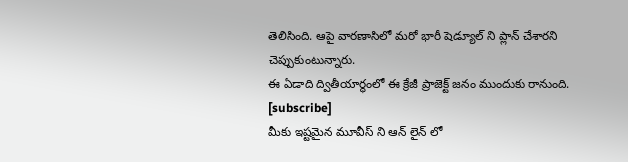తెలిసింది. ఆపై వారణాసిలో మరో భారీ షెడ్యూల్ ని ప్లాన్ చేశారని చెప్పుకుంటున్నారు.
ఈ ఏడాది ద్వితీయార్థంలో ఈ క్రేజీ ప్రాజెక్ట్ జనం ముందుకు రానుంది.
[subscribe]
మీకు ఇష్టమైన మూవీస్ ని ఆన్ లైన్ లో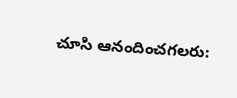చూసి ఆనందించగలరు: